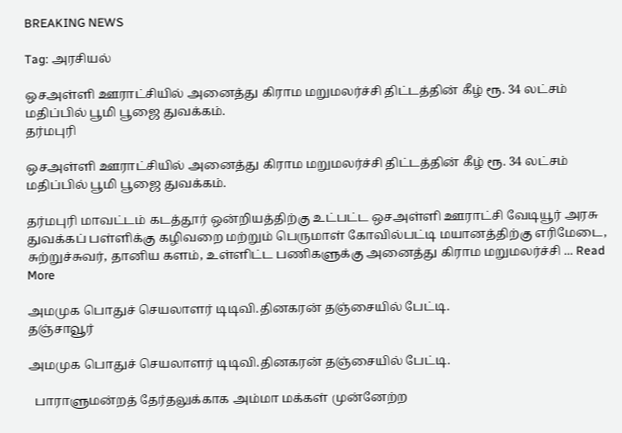BREAKING NEWS

Tag: அரசியல்

ஒசஅள்ளி ஊராட்சியில் அனைத்து கிராம மறுமலர்ச்சி திட்டத்தின் கீழ் ரூ. 34 லட்சம் மதிப்பில் பூமி பூஜை துவக்கம்.
தர்மபுரி

ஒசஅள்ளி ஊராட்சியில் அனைத்து கிராம மறுமலர்ச்சி திட்டத்தின் கீழ் ரூ. 34 லட்சம் மதிப்பில் பூமி பூஜை துவக்கம்.

தர்மபுரி மாவட்டம் கடத்தூர் ஒன்றியத்திற்கு உட்பட்ட ஒசஅள்ளி ஊராட்சி வேடியூர் அரசு துவக்கப் பள்ளிக்கு கழிவறை மற்றும் பெருமாள் கோவில்பட்டி மயானத்திற்கு எரிமேடை, சுற்றுச்சுவர், தானிய களம், உள்ளிட்ட பணிகளுக்கு அனைத்து கிராம மறுமலர்ச்சி ... Read More

அமமுக பொதுச் செயலாளர் டிடிவி.தினகரன் தஞ்சையில் பேட்டி.
தஞ்சாவூர்

அமமுக பொதுச் செயலாளர் டிடிவி.தினகரன் தஞ்சையில் பேட்டி.

  பாராளுமன்றத் தேர்தலுக்காக அம்மா மக்கள் முன்னேற்ற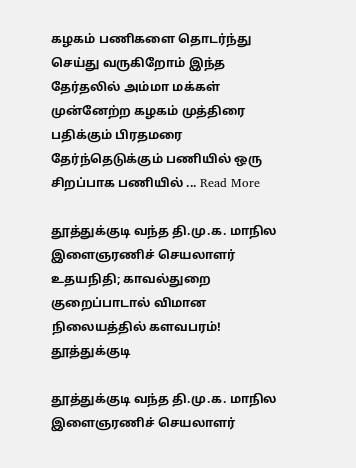கழகம் பணிகளை தொடர்ந்து செய்து வருகிறோம் இந்த தேர்தலில் அம்மா மக்கள் முன்னேற்ற கழகம் முத்திரை பதிக்கும் பிரதமரை தேர்ந்தெடுக்கும் பணியில் ஒரு சிறப்பாக பணியில் ... Read More

தூத்துக்குடி வந்த தி.மு.க. மாநில இளைஞரணிச் செயலாளர் உதயநிதி; காவல்துறை குறைப்பாடால் விமான நிலையத்தில் களவபரம்!
தூத்துக்குடி

தூத்துக்குடி வந்த தி.மு.க. மாநில இளைஞரணிச் செயலாளர்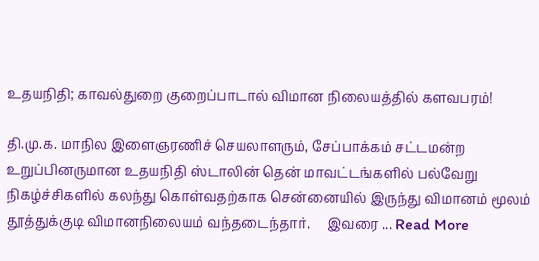உதயநிதி; காவல்துறை குறைப்பாடால் விமான நிலையத்தில் களவபரம்!

தி.மு.க. மாநில இளைஞரணிச் செயலாளரும், சேப்பாக்கம் சட்டமன்ற உறுப்பினருமான உதயநிதி ஸ்டாலின் தென் மாவட்டங்களில் பல்வேறு நிகழ்ச்சிகளில் கலந்து கொள்வதற்காக சென்னையில் இருந்து விமானம் மூலம் தூத்துக்குடி விமானநிலையம் வந்தடைந்தார்.     இவரை ... Read More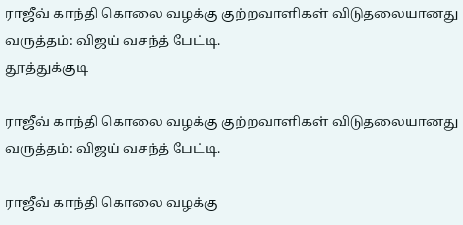ராஜீவ் காந்தி கொலை வழக்கு குற்றவாளிகள் விடுதலையானது வருத்தம்: விஜய் வசந்த் பேட்டி.
தூத்துக்குடி

ராஜீவ் காந்தி கொலை வழக்கு குற்றவாளிகள் விடுதலையானது வருத்தம்: விஜய் வசந்த் பேட்டி.

ராஜீவ் காந்தி கொலை வழக்கு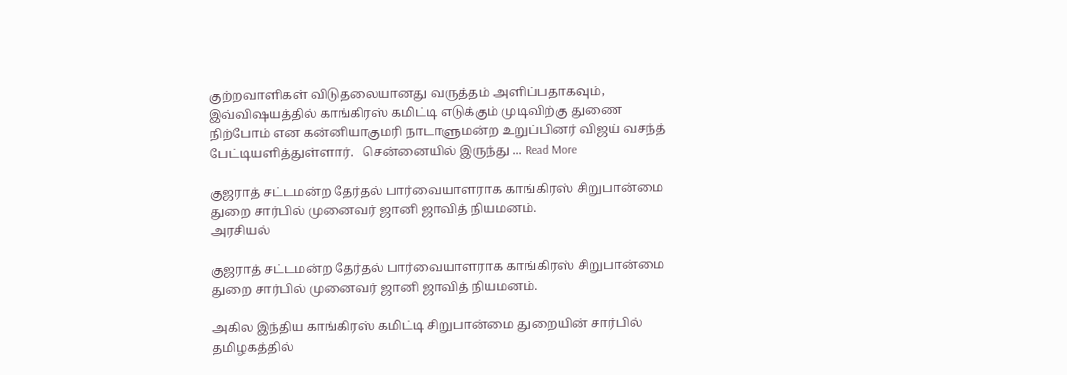குற்றவாளிகள் விடுதலையானது வருத்தம் அளிப்பதாகவும், இவ்விஷயத்தில் காங்கிரஸ் கமிட்டி எடுக்கும் முடிவிற்கு துணை நிற்போம் என கன்னியாகுமரி நாடாளுமன்ற உறுப்பினர் விஜய் வசந்த் பேட்டியளித்துள்ளார்.   சென்னையில் இருந்து ... Read More

குஜராத் சட்டமன்ற தேர்தல் பார்வையாளராக காங்கிரஸ் சிறுபான்மை துறை சார்பில் முனைவர் ஜானி ஜாவித் நியமனம்.
அரசியல்

குஜராத் சட்டமன்ற தேர்தல் பார்வையாளராக காங்கிரஸ் சிறுபான்மை துறை சார்பில் முனைவர் ஜானி ஜாவித் நியமனம்.

அகில இந்திய காங்கிரஸ் கமிட்டி சிறுபான்மை துறையின் சார்பில் தமிழகத்தில்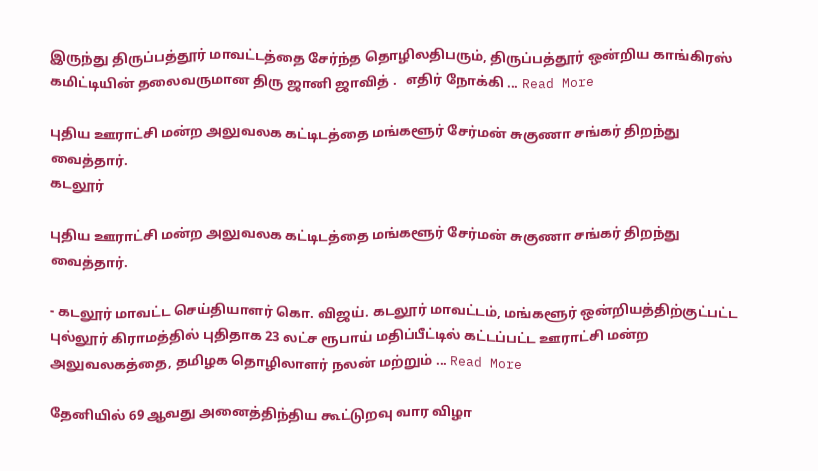இருந்து திருப்பத்தூர் மாவட்டத்தை சேர்ந்த தொழிலதிபரும், திருப்பத்தூர் ஒன்றிய காங்கிரஸ் கமிட்டியின் தலைவருமான திரு ஜானி ஜாவித் .   எதிர் நோக்கி ... Read More

புதிய ஊராட்சி மன்ற அலுவலக கட்டிடத்தை மங்களூர் சேர்மன் சுகுணா சங்கர் திறந்து வைத்தார்.
கடலூர்

புதிய ஊராட்சி மன்ற அலுவலக கட்டிடத்தை மங்களூர் சேர்மன் சுகுணா சங்கர் திறந்து வைத்தார்.

- கடலூர் மாவட்ட செய்தியாளர் கொ. விஜய். கடலூர் மாவட்டம், மங்களூர் ஒன்றியத்திற்குட்பட்ட புல்லூர் கிராமத்தில் புதிதாக 23 லட்ச ரூபாய் மதிப்பீட்டில் கட்டப்பட்ட ஊராட்சி மன்ற அலுவலகத்தை, தமிழக தொழிலாளர் நலன் மற்றும் ... Read More

தேனியில் 69 ஆவது அனைத்திந்திய கூட்டுறவு வார விழா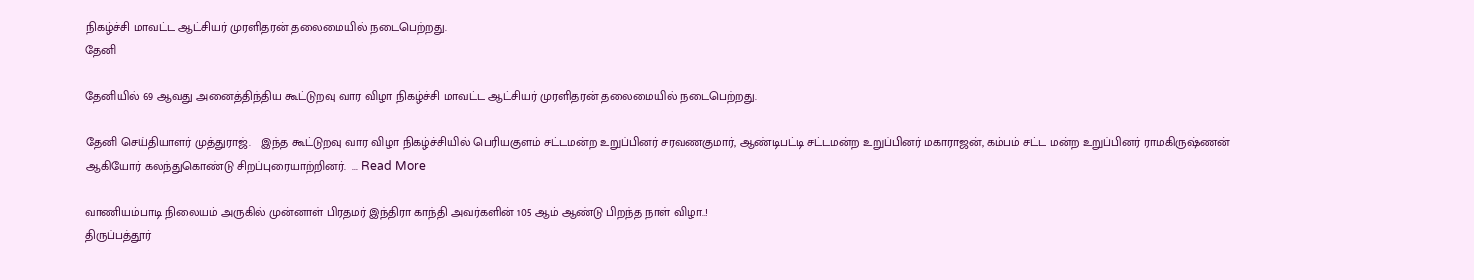நிகழ்ச்சி மாவட்ட ஆட்சியர் முரளிதரன் தலைமையில் நடைபெற்றது.
தேனி

தேனியில் 69 ஆவது அனைத்திந்திய கூட்டுறவு வார விழா நிகழ்ச்சி மாவட்ட ஆட்சியர் முரளிதரன் தலைமையில் நடைபெற்றது.

தேனி செய்தியாளர் முத்துராஜ்.   இந்த கூட்டுறவு வார விழா நிகழ்ச்சியில் பெரியகுளம் சட்டமன்ற உறுப்பினர் சரவணகுமார், ஆண்டிபட்டி சட்டமன்ற உறுப்பினர் மகாராஜன், கம்பம் சட்ட மன்ற உறுப்பினர் ராமகிருஷ்ணன் ஆகியோர் கலந்துகொண்டு சிறப்புரையாற்றினர்.  ... Read More

வாணியம்பாடி நிலையம் அருகில் முன்னாள் பிரதமர் இந்திரா காந்தி அவர்களின் 105 ஆம் ஆண்டு பிறந்த நாள் விழா..!
திருப்பத்தூர்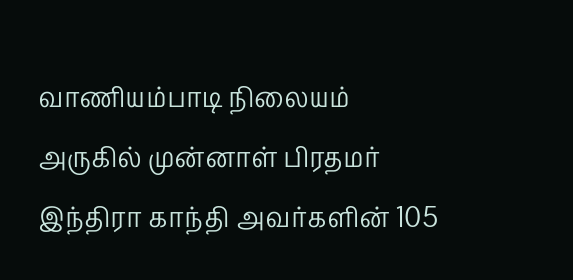வாணியம்பாடி நிலையம் அருகில் முன்னாள் பிரதமர் இந்திரா காந்தி அவர்களின் 105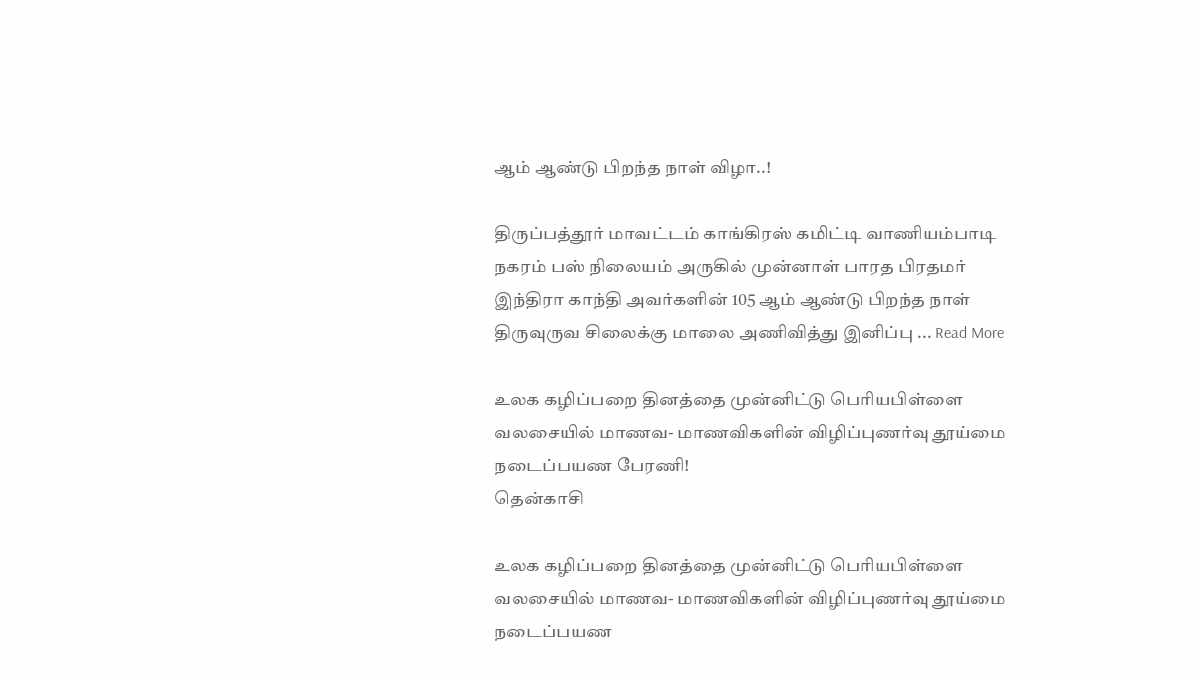ஆம் ஆண்டு பிறந்த நாள் விழா..!

திருப்பத்தூர் மாவட்டம் காங்கிரஸ் கமிட்டி வாணியம்பாடி நகரம் பஸ் நிலையம் அருகில் முன்னாள் பாரத பிரதமர் இந்திரா காந்தி அவர்களின் 105 ஆம் ஆண்டு பிறந்த நாள் திருவுருவ சிலைக்கு மாலை அணிவித்து இனிப்பு ... Read More

உலக கழிப்பறை தினத்தை முன்னிட்டு பெரியபிள்ளை வலசையில் மாணவ- மாணவிகளின் விழிப்புணர்வு தூய்மை நடைப்பயண பேரணி!
தென்காசி

உலக கழிப்பறை தினத்தை முன்னிட்டு பெரியபிள்ளை வலசையில் மாணவ- மாணவிகளின் விழிப்புணர்வு தூய்மை நடைப்பயண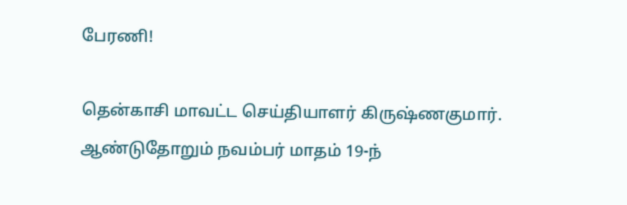பேரணி!

தென்காசி மாவட்ட செய்தியாளர் கிருஷ்ணகுமார்.   ஆண்டுதோறும் நவம்பர் மாதம் 19-ந்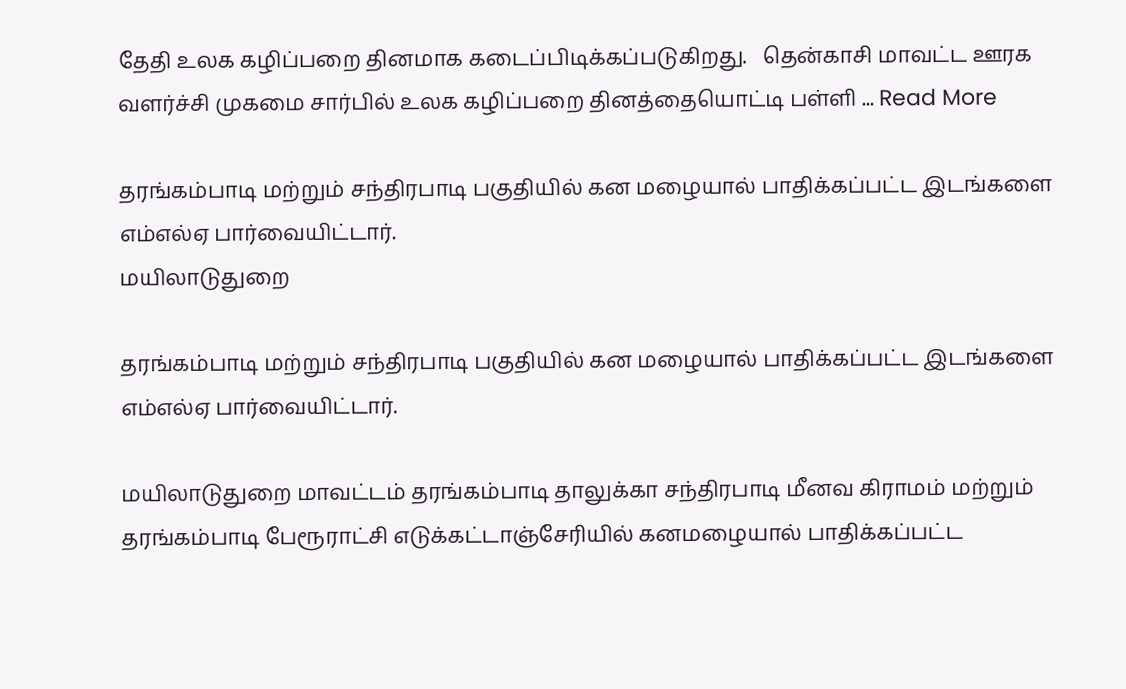தேதி உலக கழிப்பறை தினமாக கடைப்பிடிக்கப்படுகிறது.   தென்காசி மாவட்ட ஊரக வளர்ச்சி முகமை சார்பில் உலக கழிப்பறை தினத்தையொட்டி பள்ளி ... Read More

தரங்கம்பாடி மற்றும் சந்திரபாடி பகுதியில் கன மழையால் பாதிக்கப்பட்ட இடங்களை எம்எல்ஏ பார்வையிட்டார்.
மயிலாடுதுறை

தரங்கம்பாடி மற்றும் சந்திரபாடி பகுதியில் கன மழையால் பாதிக்கப்பட்ட இடங்களை எம்எல்ஏ பார்வையிட்டார்.

மயிலாடுதுறை மாவட்டம் தரங்கம்பாடி தாலுக்கா சந்திரபாடி மீனவ கிராமம் மற்றும் தரங்கம்பாடி பேரூராட்சி எடுக்கட்டாஞ்சேரியில் கனமழையால் பாதிக்கப்பட்ட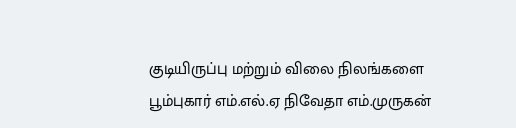குடியிருப்பு மற்றும் விலை நிலங்களை பூம்புகார் எம்.எல்.ஏ நிவேதா எம்.முருகன்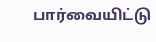பார்வையிட்டு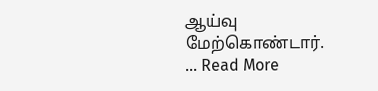ஆய்வு மேற்கொண்டார்.   ... Read More